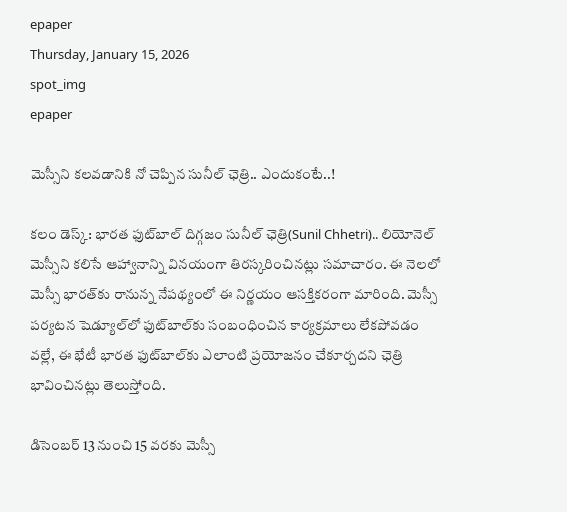epaper
Thursday, January 15, 2026
spot_img
epaper

మెస్సీని కలవడానికి నో చెప్పిన సునీల్ ఛెత్రి.. ఎందుకంటే..!

కలం డెస్క్: భారత ఫుట్‌బాల్‌ దిగ్గజం సునీల్‌ ఛెత్రి(Sunil Chhetri).. లియోనెల్‌ మెస్సీని కలిసే ఆహ్వానాన్ని వినయంగా తిరస్కరించినట్లు సమాచారం. ఈ నెలలో మెస్సీ భారత్‌కు రానున్న నేపథ్యంలో ఈ నిర్ణయం ఆసక్తికరంగా మారింది. మెస్సీ పర్యటన షెడ్యూల్‌లో ఫుట్‌బాల్‌కు సంబంధించిన కార్యక్రమాలు లేకపోవడం వల్లే, ఈ భేటీ భారత ఫుట్‌బాల్‌కు ఎలాంటి ప్రయోజనం చేకూర్చదని ఛెత్రి భావించినట్లు తెలుస్తోంది.

డిసెంబర్‌ 13 నుంచి 15 వరకు మెస్సీ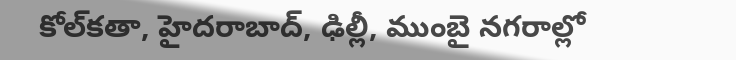కోల్‌కతా, హైదరాబాద్‌, ఢిల్లీ, ముంబై నగరాల్లో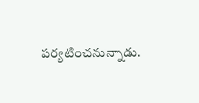పర్యటించనున్నాడు.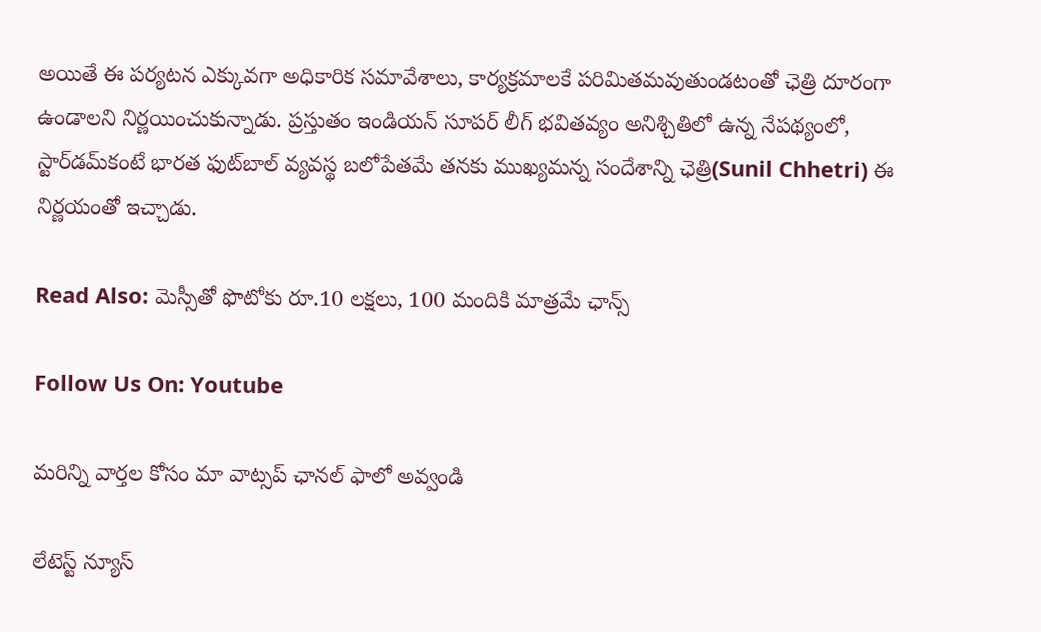అయితే ఈ పర్యటన ఎక్కువగా అధికారిక సమావేశాలు, కార్యక్రమాలకే పరిమితమవుతుండటంతో ఛెత్రి దూరంగా ఉండాలని నిర్ణయించుకున్నాడు. ప్రస్తుతం ఇండియన్‌ సూపర్‌ లీగ్‌ భవితవ్యం అనిశ్చితిలో ఉన్న నేపథ్యంలో, స్టార్‌డమ్‌కంటే భారత ఫుట్‌బాల్‌ వ్యవస్థ బలోపేతమే తనకు ముఖ్యమన్న సందేశాన్ని ఛెత్రి(Sunil Chhetri) ఈ నిర్ణయంతో ఇచ్చాడు.

Read Also: మెస్సీతో ఫొటోకు రూ.10 లక్షలు, 100 మందికి మాత్రమే ఛాన్స్

Follow Us On: Youtube

మ‌రిన్ని వార్త‌ల కోసం మా వాట్స‌ప్ ఛాన‌ల్ ఫాలో అవ్వండి

లేటెస్ట్ న్యూస్‌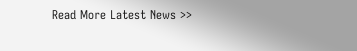Read More Latest News >>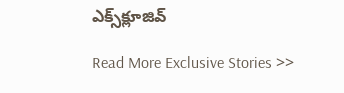ఎక్స్‌క్లూజివ్‌

Read More Exclusive Stories >>